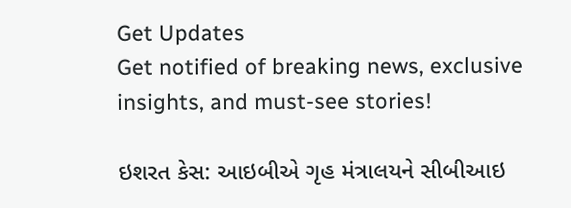Get Updates
Get notified of breaking news, exclusive insights, and must-see stories!

ઇશરત કેસ: આઇબીએ ગૃહ મંત્રાલયને સીબીઆઇ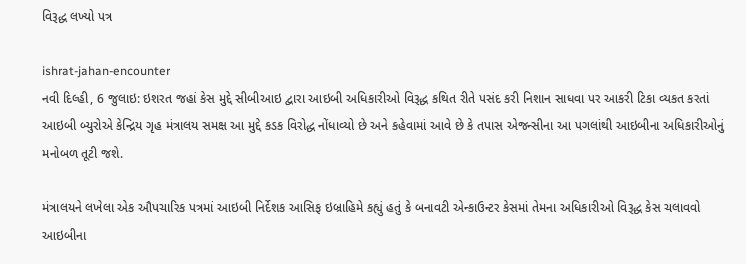વિરૂદ્ધ લખ્યો પત્ર

ishrat-jahan-encounter
નવી દિલ્હી, 6 જુલાઇ: ઇશરત જહાં કેસ મુદ્દે સીબીઆઇ દ્વારા આઇબી અધિકારીઓ વિરૂદ્ધ કથિત રીતે પસંદ કરી નિશાન સાધવા પર આકરી ટિકા વ્યકત કરતાં આઇબી બ્યુરોએ કેન્દ્રિય ગૃહ મંત્રાલય સમક્ષ આ મુદ્દે કડક વિરોદ્ધ નોંધાવ્યો છે અને કહેવામાં આવે છે કે તપાસ એજન્સીના આ પગલાંથી આઇબીના અધિકારીઓનું મનોબળ તૂટી જશે.

મંત્રાલયને લખેલા એક ઔપચારિક પત્રમાં આઇબી નિર્દેશક આસિફ ઇબ્રાહિમે કહ્યું હતું કે બનાવટી એન્કાઉન્ટર કેસમાં તેમના અધિકારીઓ વિરૂદ્ધ કેસ ચલાવવો આઇબીના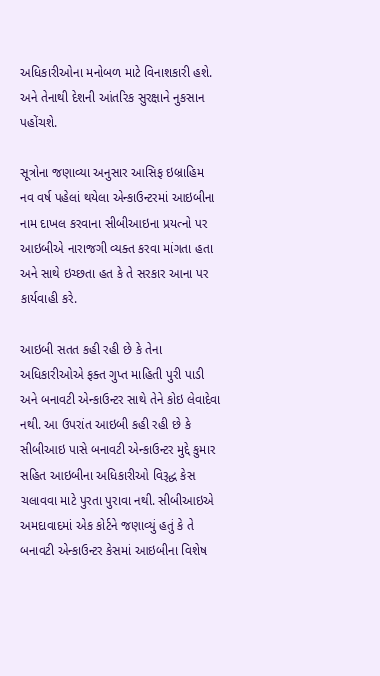અધિકારીઓના મનોબળ માટે વિનાશકારી હશે. અને તેનાથી દેશની આંતરિક સુરક્ષાને નુકસાન પહોંચશે.

સૂત્રોના જણાવ્યા અનુસાર આસિફ ઇબ્રાહિમ નવ વર્ષ પહેલાં થયેલા એન્કાઉન્ટરમાં આઇબીના નામ દાખલ કરવાના સીબીઆઇના પ્રયત્નો પર આઇબીએ નારાજગી વ્યક્ત કરવા માંગતા હતા અને સાથે ઇચ્છતા હત કે તે સરકાર આના પર કાર્યવાહી કરે.

આઇબી સતત કહી રહી છે કે તેના અધિકારીઓએ ફક્ત ગુપ્ત માહિતી પુરી પાડી અને બનાવટી એન્કાઉન્ટર સાથે તેને કોઇ લેવાદેવા નથી. આ ઉપરાંત આઇબી કહી રહી છે કે સીબીઆઇ પાસે બનાવટી એન્કાઉન્ટર મુદ્દે કુમાર સહિત આઇબીના અધિકારીઓ વિરૂદ્ધ કેસ ચલાવવા માટે પુરતા પુરાવા નથી. સીબીઆઇએ અમદાવાદમાં એક કોર્ટને જણાવ્યું હતું કે તે બનાવટી એન્કાઉન્ટર કેસમાં આઇબીના વિશેષ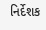નિર્દેશક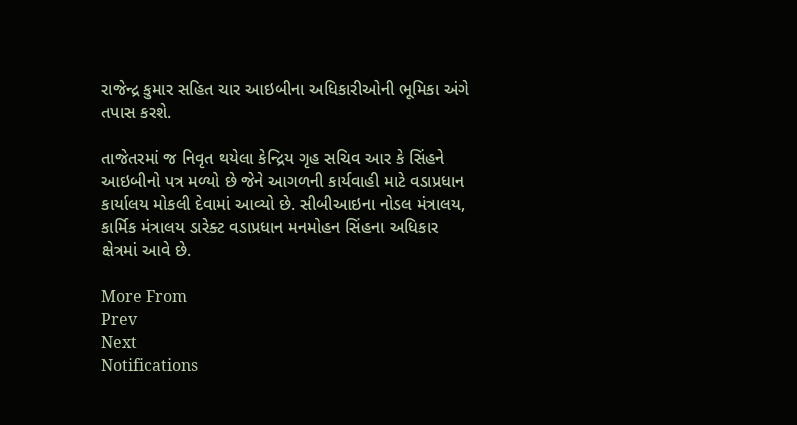રાજેન્દ્ર કુમાર સહિત ચાર આઇબીના અધિકારીઓની ભૂમિકા અંગે તપાસ કરશે.

તાજેતરમાં જ નિવૃત થયેલા કેન્દ્રિય ગૃહ સચિવ આર કે સિંહને આઇબીનો પત્ર મળ્યો છે જેને આગળની કાર્યવાહી માટે વડાપ્રધાન કાર્યાલય મોકલી દેવામાં આવ્યો છે. સીબીઆઇના નોડલ મંત્રાલય, કાર્મિક મંત્રાલય ડારેક્ટ વડાપ્રધાન મનમોહન સિંહના અધિકાર ક્ષેત્રમાં આવે છે.

More From
Prev
Next
Notifications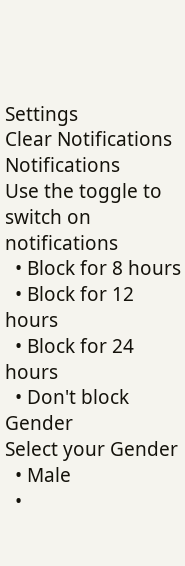Settings
Clear Notifications
Notifications
Use the toggle to switch on notifications
  • Block for 8 hours
  • Block for 12 hours
  • Block for 24 hours
  • Don't block
Gender
Select your Gender
  • Male
  •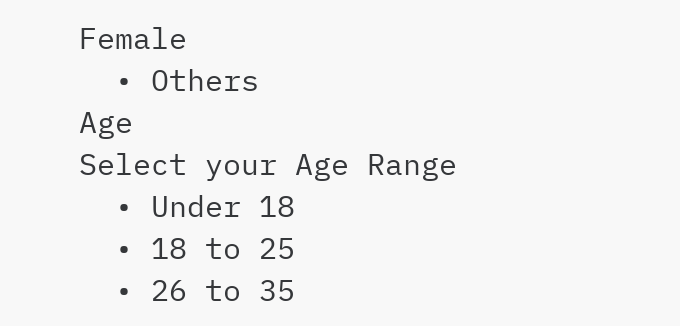Female
  • Others
Age
Select your Age Range
  • Under 18
  • 18 to 25
  • 26 to 35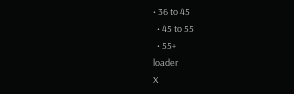• 36 to 45
  • 45 to 55
  • 55+
loader
X